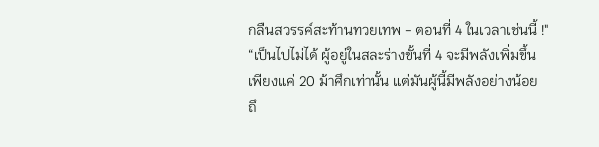กลืนสวรรค์สะท้านทวยเทพ - ตอนที่ 4 ในเวลาเช่นนี้ !"
“เป็นไปไม่ได้ ผู้อยู่ในสละร่างขั้นที่ 4 จะมีพลังเพิ่มขึ้น
เพียงแค่ 20 ม้าศึกเท่านั้น แต่มันผู้นี้มีพลังอย่างน้อย
ถึ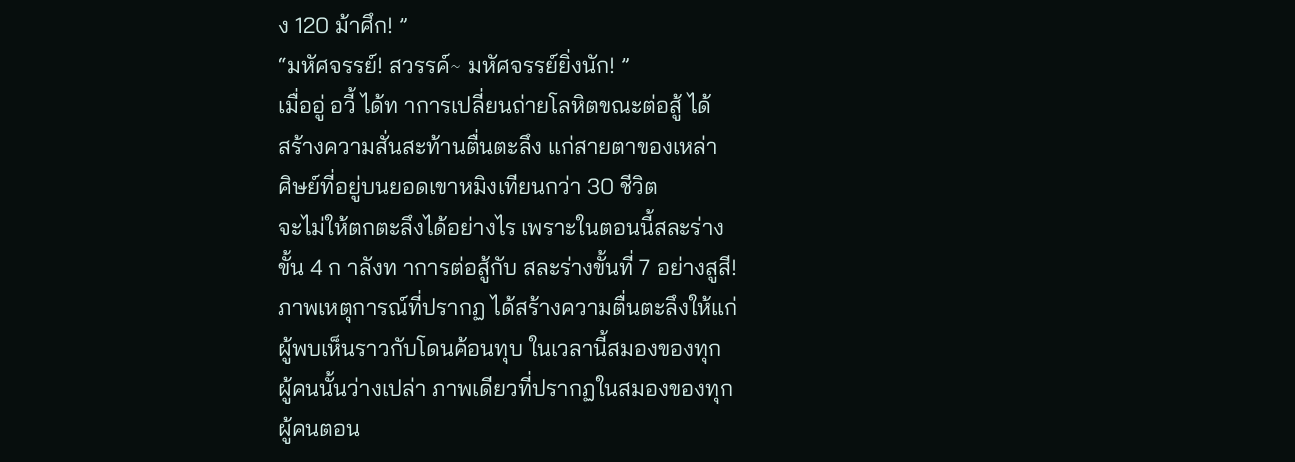ง 120 ม้าศึก! ”
“มหัศจรรย์! สวรรค์∼ มหัศจรรย์ยิ่งนัก! ”
เมื่ออู่ อวี้ ได้ท าการเปลี่ยนถ่ายโลหิตขณะต่อสู้ ได้
สร้างความสั่นสะท้านตื่นตะลึง แก่สายตาของเหล่า
ศิษย์ที่อยู่บนยอดเขาหมิงเทียนกว่า 30 ชีวิต
จะไม่ให้ตกตะลึงได้อย่างไร เพราะในตอนนี้สละร่าง
ขั้น 4 ก าลังท าการต่อสู้กับ สละร่างขั้นที่ 7 อย่างสูสี!
ภาพเหตุการณ์ที่ปรากฏ ได้สร้างความตื่นตะลึงให้แก่
ผู้พบเห็นราวกับโดนค้อนทุบ ในเวลานี้สมองของทุก
ผู้คนนั้นว่างเปล่า ภาพเดียวที่ปรากฏในสมองของทุก
ผู้คนตอน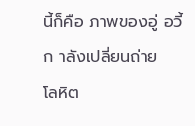นี้ก็คือ ภาพของอู่ อวี้ ก าลังเปลี่ยนถ่าย
โลหิต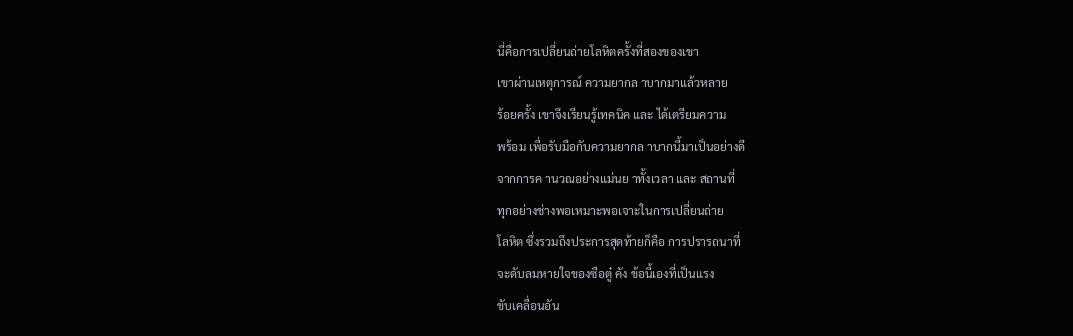นี่คือการเปลี่ยนถ่ายโลหิตครั้งที่สองของเขา
เขาผ่านเหตุการณ์ ความยากล าบากมาแล้วหลาย
ร้อยครั้ง เขาจึงเรียนรู้เทคนิค และ ได้เตรียมความ
พร้อม เพื่อรับมือกับความยากล าบากนี้มาเป็นอย่างดี
จากการค านวณอย่างแม่นย าทั้งเวลา และ สถานที่
ทุกอย่างช่างพอเหมาะพอเจาะในการเปลี่ยนถ่าย
โลหิต ซึ่งรวมถึงประการสุดท้ายก็คือ การปรารถนาที่
จะดับลมหายใจของซือตู๋ คัง ข้อนี้เองที่เป็นแรง
ขับเคลื่อนอัน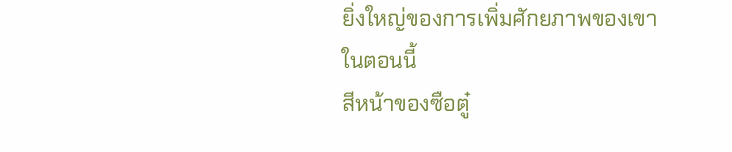ยิ่งใหญ่ของการเพิ่มศักยภาพของเขา
ในตอนนี้
สีหน้าของซือตู๋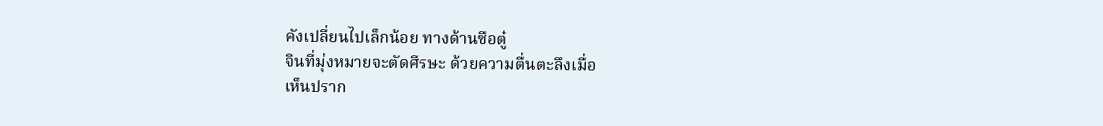คังเปลี่ยนไปเล็กน้อย ทางด้านซือตู๋
จินที่มุ่งหมายจะตัดศีรษะ ด้วยความตื่นตะลึงเมื่อ
เห็นปราก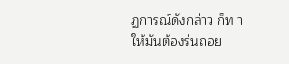ฏการณ์ดังกล่าว ก็ท าให้มันต้องร่นถอย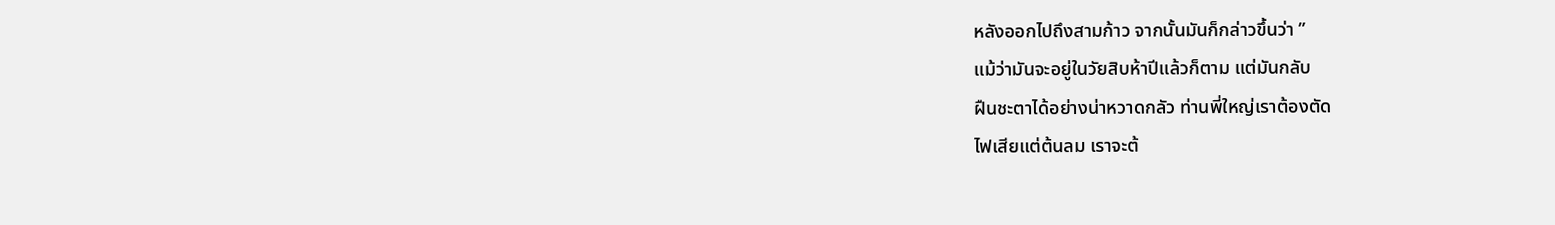หลังออกไปถึงสามก้าว จากนั้นมันก็กล่าวขึ้นว่า ”
แม้ว่ามันจะอยู่ในวัยสิบห้าปีแล้วก็ตาม แต่มันกลับ
ฝืนชะตาได้อย่างน่าหวาดกลัว ท่านพี่ใหญ่เราต้องตัด
ไฟเสียแต่ต้นลม เราจะต้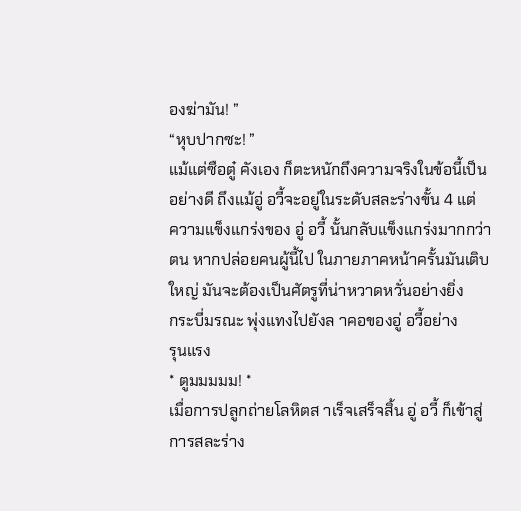องฆ่ามัน! ”
“หุบปากซะ! ”
แม้แต่ซือตู๋ คังเอง ก็ตะหนักถึงความจริงในข้อนี้เป็น
อย่างดี ถึงแม้อู่ อวี้จะอยู่ในระดับสละร่างขั้น 4 แต่
ความแข็งแกร่งของ อู่ อวี้ นั้นกลับแข็งแกร่งมากกว่า
ตน หากปล่อยคนผู้นี้ไป ในภายภาคหน้าครั้นมันเติบ
ใหญ่ มันจะต้องเป็นศัตรูที่น่าหวาดหวั่นอย่างยิ่ง
กระบี่มรณะ พุ่งแทงไปยังล าคอของอู่ อวี้อย่าง
รุนแรง
* ตูมมมมม! *
เมื่อการปลูกถ่ายโลหิตส าเร็จเสร็จสิ้น อู่ อวี้ ก็เข้าสู่
การสละร่าง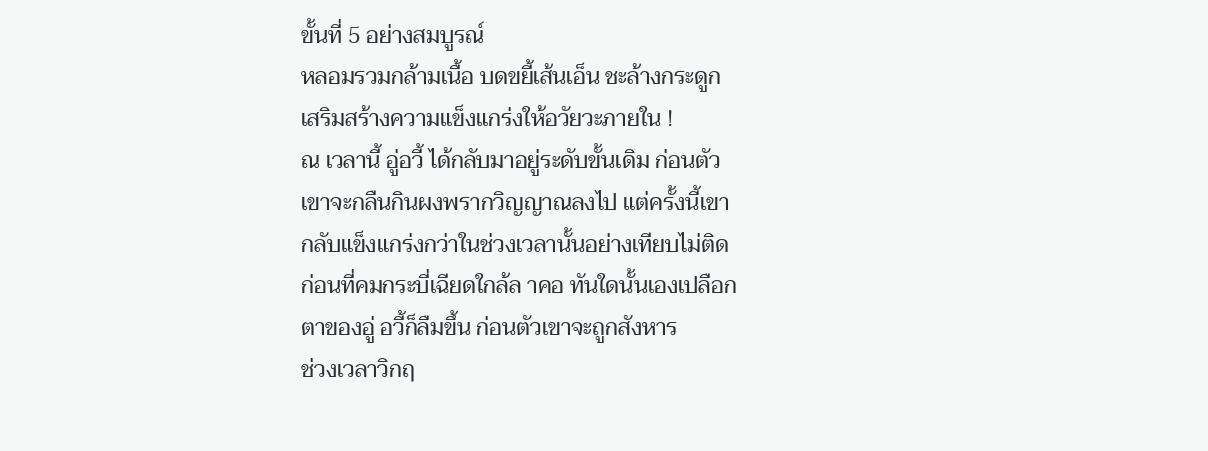ขั้นที่ 5 อย่างสมบูรณ์
หลอมรวมกล้ามเนื้อ บดขยี้เส้นเอ็น ชะล้างกระดูก
เสริมสร้างความแข็งแกร่งให้อวัยวะภายใน !
ณ เวลานี้ อู่อวี้ ได้กลับมาอยู่ระดับขั้นเดิม ก่อนตัว
เขาจะกลืนกินผงพรากวิญญาณลงไป แต่ครั้งนี้เขา
กลับแข็งแกร่งกว่าในช่วงเวลานั้นอย่างเทียบไม่ติด
ก่อนที่คมกระบี่เฉียดใกล้ล าคอ ทันใดนั้นเองเปลือก
ตาของอู่ อวี้ก็ลืมขึ้น ก่อนตัวเขาจะถูกสังหาร
ช่วงเวลาวิกฤ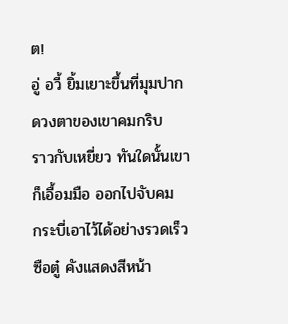ต!
อู่ อวี้ ยิ้มเยาะขึ้นที่มุมปาก ดวงตาของเขาคมกริบ
ราวกับเหยี่ยว ทันใดนั้นเขาก็เอื้อมมือ ออกไปจับคม
กระบี่เอาไว้ได้อย่างรวดเร็ว ซือตู๋ คังแสดงสีหน้า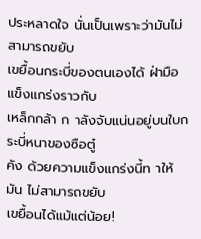ประหลาดใจ นั่นเป็นเพราะว่ามันไม่สามารถขยับ
เขยื้อนกระบี่ของตนเองได้ ฝ่ามือแข็งแกร่งราวกับ
เหล็กกล้า ก าลังจับแน่นอยู่บนใบกระบี่หนาของซือตู๋
คัง ด้วยความแข็งแกร่งนี้ท าให้มัน ไม่สามารถขยับ
เขยื้อนได้แม้แต่น้อย!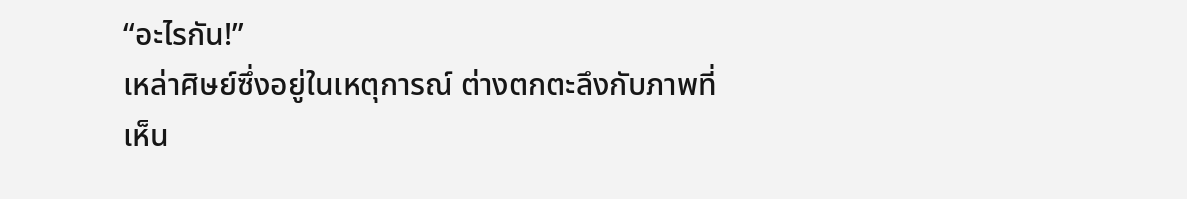“อะไรกัน!”
เหล่าศิษย์ซึ่งอยู่ในเหตุการณ์ ต่างตกตะลึงกับภาพที่
เห็น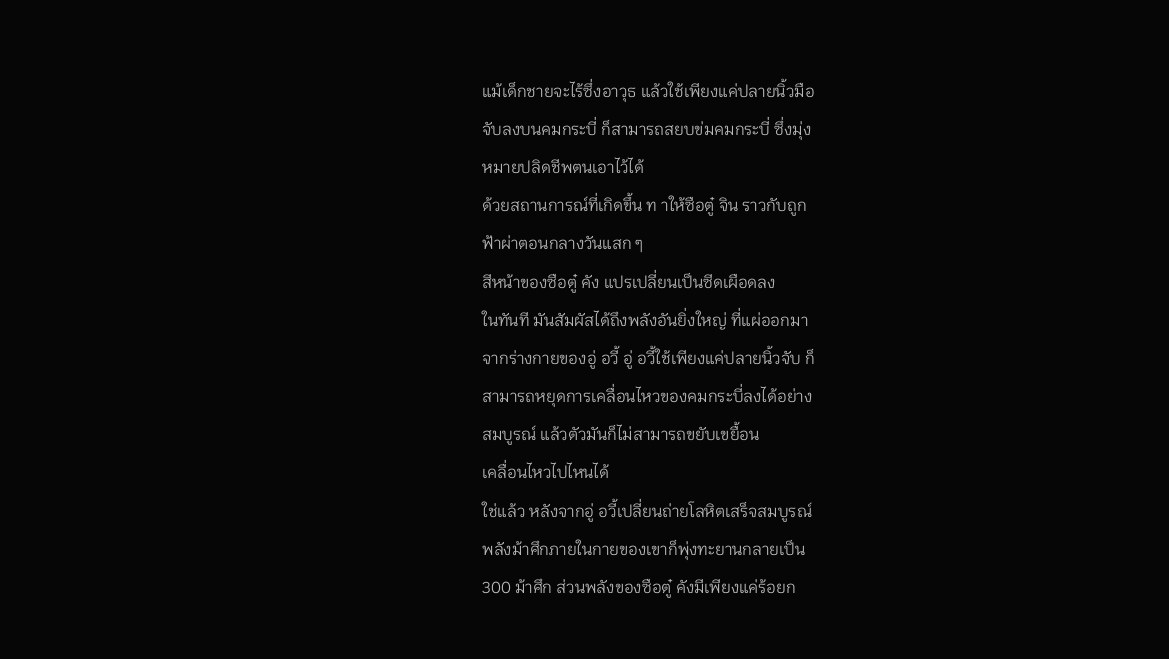แม้เด็กชายจะไร้ซึ่งอาวุธ แล้วใช้เพียงแค่ปลายนิ้วมือ
จับลงบนคมกระบี่ ก็สามารถสยบข่มคมกระบี่ ซึ่งมุ่ง
หมายปลิดชีพตนเอาไว้ได้
ด้วยสถานการณ์ที่เกิดขึ้น ท าให้ซือตู๋ จิน ราวกับถูก
ฟ้าผ่าตอนกลางวันแสก ๆ
สีหน้าของซือตู๋ คัง แปรเปลี่ยนเป็นซีดเผือดลง
ในทันที มันสัมผัสได้ถึงพลังอันยิ่งใหญ่ ที่แผ่ออกมา
จากร่างกายของอู่ อวี้ อู่ อวี้ใช้เพียงแค่ปลายนิ้วจับ ก็
สามารถหยุดการเคลื่อนไหวของคมกระบี่ลงได้อย่าง
สมบูรณ์ แล้วตัวมันก็ไม่สามารถขยับเขยื้อน
เคลื่อนไหวไปไหนได้
ใช่แล้ว หลังจากอู่ อวี้เปลี่ยนถ่ายโลหิตเสร็จสมบูรณ์
พลังม้าศึกภายในกายของเขาก็พุ่งทะยานกลายเป็น
300 ม้าศึก ส่วนพลังของซือตู๋ คังมีเพียงแค่ร้อยก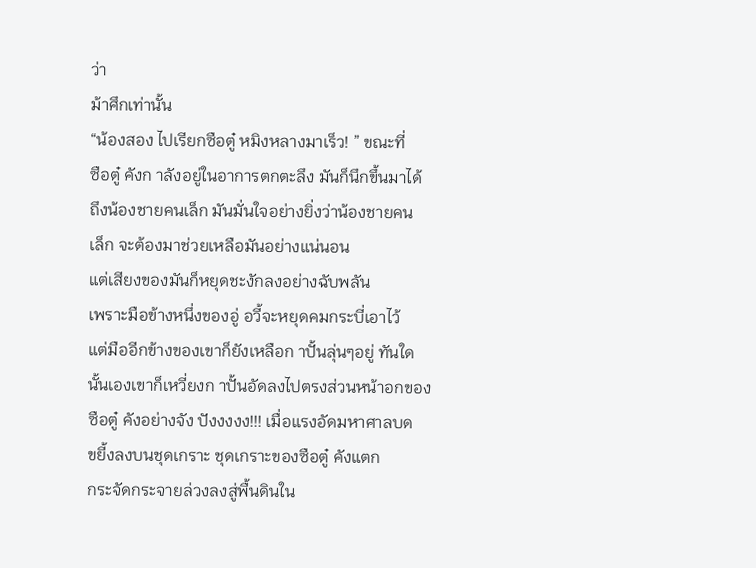ว่า
ม้าศึกเท่านั้น
“น้องสอง ไปเรียกซือตู๋ หมิงหลางมาเร็ว! ” ขณะที่
ซือตู๋ คังก าลังอยู่ในอาการตกตะลึง มันก็นึกขึ้นมาได้
ถึงน้องชายคนเล็ก มันมั่นใจอย่างยิ่งว่าน้องชายคน
เล็ก จะต้องมาช่วยเหลือมันอย่างแน่นอน
แต่เสียงของมันก็หยุดชะงักลงอย่างฉับพลัน
เพราะมือข้างหนึ่งของอู่ อวี้จะหยุดคมกระบี่เอาไว้
แต่มืออีกข้างของเขาก็ยังเหลือก าปั้นลุ่นๆอยู่ ทันใด
นั้นเองเขาก็เหวี่ยงก าปั้นอัดลงไปตรงส่วนหน้าอกของ
ซือตู๋ คังอย่างจัง ปังงงงง!!! เมื่อแรงอัดมหาศาลบด
ขยี้งลงบนชุดเกราะ ชุดเกราะของซือตู๋ คังแตก
กระจัดกระจายล่วงลงสู่พื้นดินใน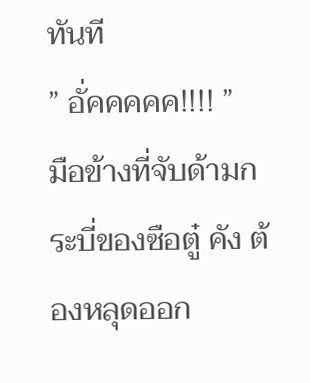ทันที
” อั่คคคคค!!!! ”
มือข้างที่จับด้ามกระบี่ของซือตู๋ คัง ต้องหลุดออก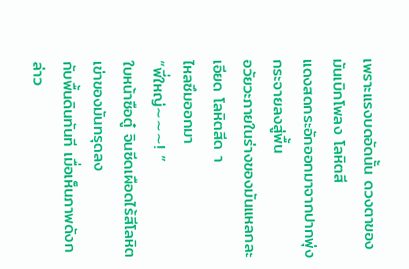เพราะแรงบดอัดนั้น ดวงตาของมันเบิกโพลง โลหิตสี
แดงสดกระอักออกมาจากปากพุ่งกระจายลงสู่พื้น
อวัยวะภายในร่างของมันแหลกละเอียด โลหิตสีด า
ไหลซึมออกมา
“พี่ใหญ่∼∼∼! ”
ใบหน้าซือตู๋ จินซีดเผือดไร้สีโลหิต เข่าของมันทรุดลง
กับพื้นดินทันที เมื่อเห็นภาพดังกล่าว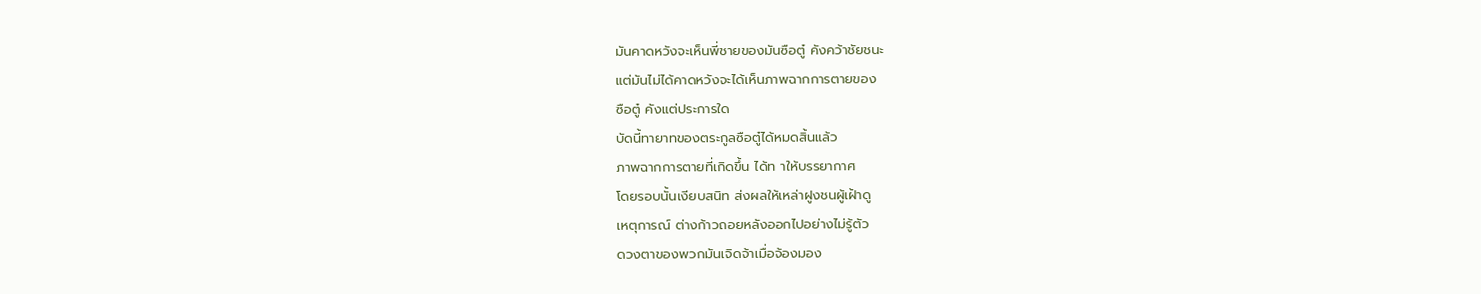มันคาดหวังจะเห็นพี่ชายของมันซือตู๋ คังคว้าชัยชนะ
แต่มันไม่ได้คาดหวังจะได้เห็นภาพฉากการตายของ
ซือตู๋ คังแต่ประการใด
บัดนี้ทายาทของตระกูลซือตู๋ได้หมดสิ้นแล้ว
ภาพฉากการตายที่เกิดขึ้น ได้ท าให้บรรยากาศ
โดยรอบนั้นเงียบสนิท ส่งผลให้เหล่าฝูงชนผู้เฝ้าดู
เหตุการณ์ ต่างก้าวถอยหลังออกไปอย่างไม่รู้ตัว
ดวงตาของพวกมันเจิดจ้าเมื่อจ้องมอง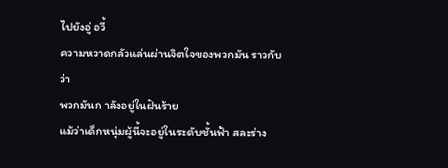ไปยังอู่ อวี้
ความหวาดกลัวแล่นผ่านจิตใจของพวกมัน ราวกับว่า
พวกมันก าลังอยู่ในฝันร้าย
แม้ว่าเด็กหนุ่มผู้นี้จะอยู่ในระดับชั้นฟ้า สละร่าง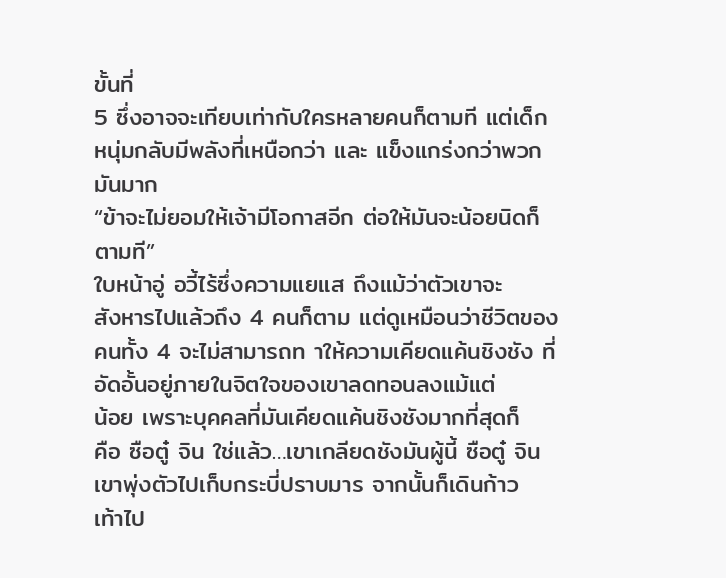ขั้นที่
5 ซึ่งอาจจะเทียบเท่ากับใครหลายคนก็ตามที แต่เด็ก
หนุ่มกลับมีพลังที่เหนือกว่า และ แข็งแกร่งกว่าพวก
มันมาก
“ข้าจะไม่ยอมให้เจ้ามีโอกาสอีก ต่อให้มันจะน้อยนิดก็
ตามที”
ใบหน้าอู่ อวี้ไร้ซึ่งความแยแส ถึงแม้ว่าตัวเขาจะ
สังหารไปแล้วถึง 4 คนก็ตาม แต่ดูเหมือนว่าชีวิตของ
คนทั้ง 4 จะไม่สามารถท าให้ความเคียดแค้นชิงชัง ที่
อัดอั้นอยู่ภายในจิตใจของเขาลดทอนลงแม้แต่
น้อย เพราะบุคคลที่มันเคียดแค้นชิงชังมากที่สุดก็
คือ ซือตู๋ จิน ใช่แล้ว…เขาเกลียดชังมันผู้นี้ ซือตู๋ จิน
เขาพุ่งตัวไปเก็บกระบี่ปราบมาร จากนั้นก็เดินก้าว
เท้าไป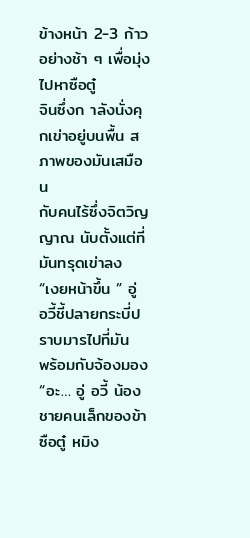ข้างหน้า 2-3 ก้าวอย่างช้า ๆ เพื่อมุ่งไปหาซือตู๋
จินซึ่งก าลังนั่งคุกเข่าอยู่บนพื้น สภาพของมันเสมือน
กับคนไร้ซึ่งจิตวิญญาณ นับตั้งแต่ที่มันทรุดเข่าลง
“เงยหน้าขึ้น ” อู่ อวี้ชี้ปลายกระบี่ปราบมารไปที่มัน
พร้อมกับจ้องมอง
“อะ… อู่ อวี้ น้องชายคนเล็กของข้า ซือตู๋ หมิง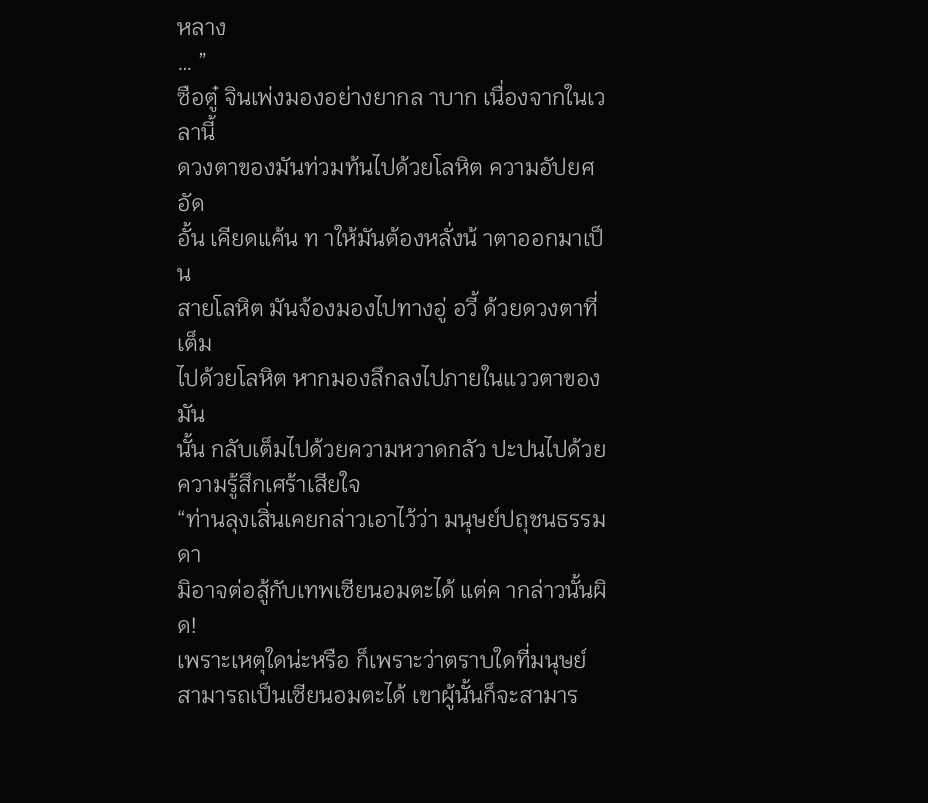หลาง
… ”
ซือตู๋ จินเพ่งมองอย่างยากล าบาก เนื่องจากในเวลานี้
ดวงตาของมันท่วมท้นไปด้วยโลหิต ความอัปยศ อัด
อั้น เคียดแค้น ท าให้มันต้องหลั่งน้ าตาออกมาเป็น
สายโลหิต มันจ้องมองไปทางอู่ อวี้ ด้วยดวงตาที่เต็ม
ไปด้วยโลหิต หากมองลึกลงไปภายในแววตาของมัน
นั้น กลับเต็มไปด้วยความหวาดกลัว ปะปนไปด้วย
ความรู้สึกเศร้าเสียใจ
“ท่านลุงเสิ่นเคยกล่าวเอาไว้ว่า มนุษย์ปถุชนธรรมดา
มิอาจต่อสู้กับเทพเซียนอมตะได้ แต่ค ากล่าวนั้นผิด!
เพราะเหตุใดน่ะหรือ ก็เพราะว่าตราบใดที่มนุษย์
สามารถเป็นเซียนอมตะได้ เขาผู้นั้นก็จะสามาร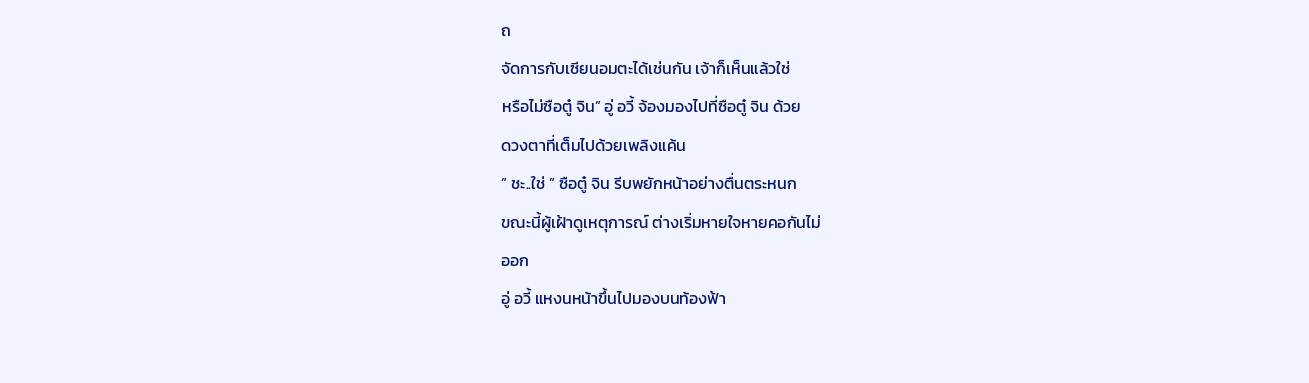ถ
จัดการกับเซียนอมตะได้เช่นกัน เจ้าก็เห็นแล้วใช่
หรือไม่ซือตู๋ จิน” อู่ อวี้ จ้องมองไปที่ซือตู๋ จิน ด้วย
ดวงตาที่เต็มไปด้วยเพลิงแค้น
” ชะ..ใช่ ” ซือตู๋ จิน รีบพยักหน้าอย่างตื่นตระหนก
ขณะนี้ผู้เฝ้าดูเหตุการณ์ ต่างเริ่มหายใจหายคอกันไม่
ออก
อู่ อวี้ แหงนหน้าขึ้นไปมองบนท้องฟ้า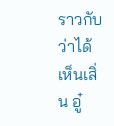ราวกับว่าได้
เห็นเสิ่น อู๋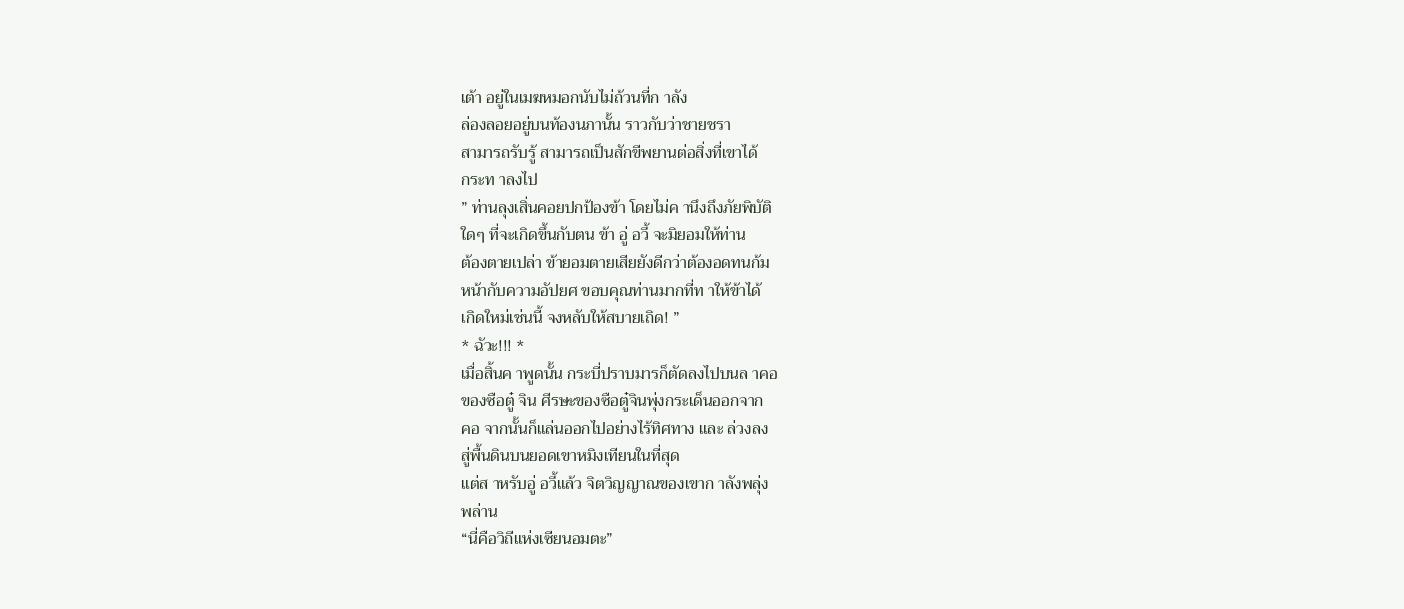เต้า อยู่ในเมฆหมอกนับไม่ถ้วนที่ก าลัง
ล่องลอยอยู่บนท้องนภานั้น ราวกับว่าชายชรา
สามารถรับรู้ สามารถเป็นสักขีพยานต่อสิ่งที่เขาได้
กระท าลงไป
” ท่านลุงเสิ่นคอยปกป้องข้า โดยไม่ค านึงถึงภัยพิบัติ
ใดๆ ที่จะเกิดขึ้นกับตน ข้า อู่ อวี้ จะมิยอมให้ท่าน
ต้องตายเปล่า ข้ายอมตายเสียยังดีกว่าต้องอดทนก้ม
หน้ากับความอัปยศ ขอบคุณท่านมากที่ท าให้ข้าได้
เกิดใหม่เช่นนี้ จงหลับให้สบายเถิด! ”
* ฉัวะ!!! *
เมื่อสิ้นค าพูดนั้น กระบี่ปราบมารก็ตัดลงไปบนล าคอ
ของซือตู๋ จิน ศีรษะของซือตู๋จินพุ่งกระเด็นออกจาก
คอ จากนั้นก็แล่นออกไปอย่างไร้ทิศทาง และ ล่วงลง
สู่พื้นดินบนยอดเขาหมิงเทียนในที่สุด
แต่ส าหรับอู่ อวี้แล้ว จิตวิญญาณของเขาก าลังพลุ่ง
พล่าน
“นี่คือวิถีแห่งเซียนอมตะ”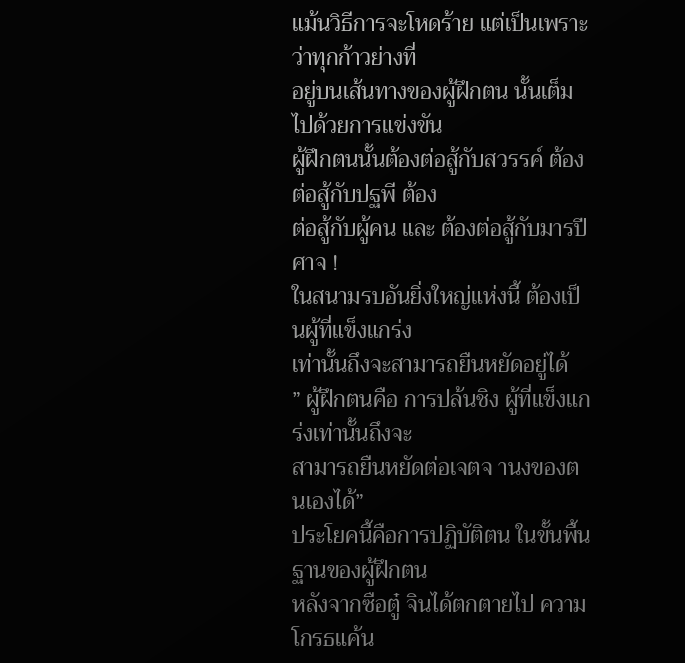แม้นวิธีการจะโหดร้าย แต่เป็นเพราะว่าทุกก้าวย่างที่
อยู่บนเส้นทางของผู้ฝึกตน นั้นเต็มไปด้วยการแข่งขัน
ผู้ฝึกตนนั้นต้องต่อสู้กับสวรรค์ ต้องต่อสู้กับปฐพี ต้อง
ต่อสู้กับผู้คน และ ต้องต่อสู้กับมารปีศาจ !
ในสนามรบอันยิ่งใหญ่แห่งนี้ ต้องเป็นผู้ที่แข็งแกร่ง
เท่านั้นถึงจะสามารถยืนหยัดอยู่ได้
” ผู้ฝึกตนคือ การปล้นชิง ผู้ที่แข็งแกร่งเท่านั้นถึงจะ
สามารถยืนหยัดต่อเจตจ านงของตนเองได้”
ประโยคนี้คือการปฏิบัติตน ในขั้นพื้นฐานของผู้ฝึกตน
หลังจากซือตู๋ จินได้ตกตายไป ความโกรธแค้น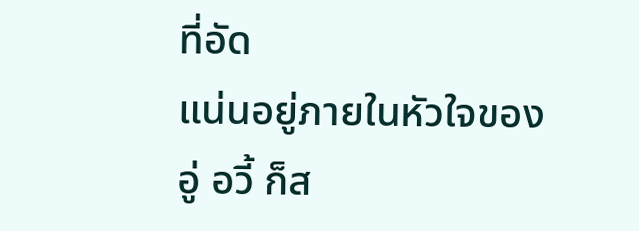ที่อัด
แน่นอยู่ภายในหัวใจของอู่ อวี้ ก็ส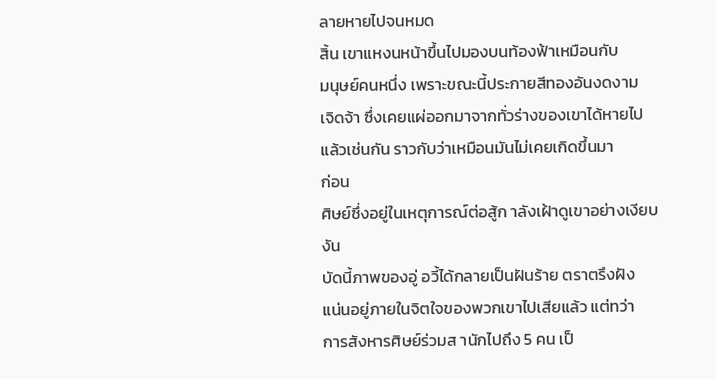ลายหายไปจนหมด
สิ้น เขาแหงนหน้าขึ้นไปมองบนท้องฟ้าเหมือนกับ
มนุษย์คนหนึ่ง เพราะขณะนี้ประกายสีทองอันงดงาม
เจิดจ้า ซึ่งเคยแผ่ออกมาจากทั่วร่างของเขาได้หายไป
แล้วเช่นกัน ราวกับว่าเหมือนมันไม่เคยเกิดขึ้นมา
ก่อน
ศิษย์ซึ่งอยู่ในเหตุการณ์ต่อสู้ก าลังเฝ้าดูเขาอย่างเงียบ
งัน
บัดนี้ภาพของอู่ อวี้ได้กลายเป็นฝันร้าย ตราตรึงฝัง
แน่นอยู่ภายในจิตใจของพวกเขาไปเสียแล้ว แต่ทว่า
การสังหารศิษย์ร่วมส านักไปถึง 5 คน เป็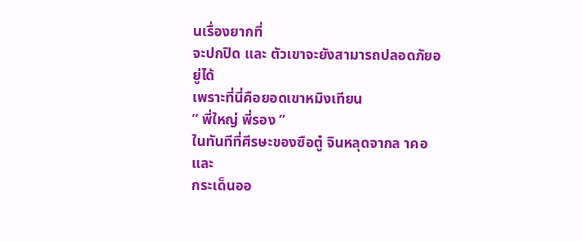นเรื่องยากที่
จะปกปิด และ ตัวเขาจะยังสามารถปลอดภัยอยู่ได้
เพราะที่นี่คือยอดเขาหมิงเทียน
” พี่ใหญ่ พี่รอง ”
ในทันทีที่ศีรษะของซือตู๋ จินหลุดจากล าคอ และ
กระเด็นออ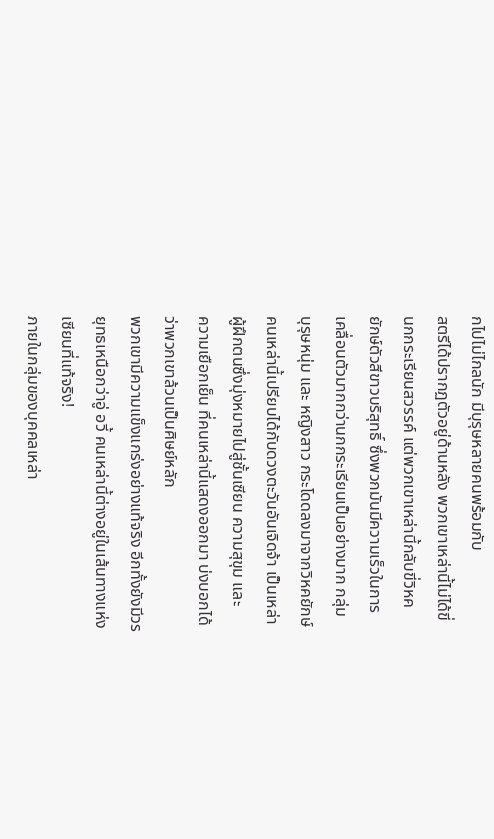กไปไม่ไกลนัก มีบุรุษหลายคนพร้อมกับ
สตรีได้ปรากฏตัวอยู่ด้านหลัง พวกเขาเหล่านี้ไม่ได้ขี่
นกกระเรียนสวรรค์ แต่พวกเขาเหล่านี้กลับขี่วิหค
ยักษ์ตัวสีขาวบริสุทธิ์ ซึ่งพวกมันมีความเร็วในการ
เคลื่อนตัวมากกว่านกกระเรียนเป็นอย่างมาก กลุ่ม
บุรุษหนุ่ม และ หญิงสาว กระโดดลงมาจากวิหคยักษ์
คนเหล่านี้เปรียบได้กับดวงตะวันอันเจิดจ้า เป็นเหล่า
ผู้ฝึกตนซึ่งมุ่งหมายไปสู่ชั้นเซียน ความสุขุม และ
ความเยือกเย็น ที่คนเหล่านี้แสดงออกมา บ่งบอกได้
ว่าพวกเขาล้วนเป็นศิษย์หลัก
พวกเขามีความแข็งแกร่งอย่างแท้จริง อีกทั้งยังมีวร
ยุทธเหนือกว่าอู่ อวี้ คนเหล่านี้ต่างอยู่ในเส้นทางแห่ง
เซียนที่แท้จริง!
ภายในกลุ่มของบุคคลเหล่า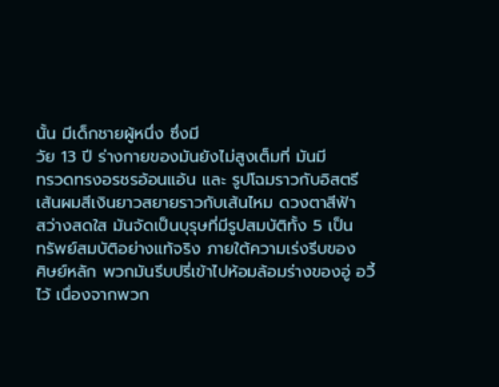นั้น มีเด็กชายผู้หนึ่ง ซึ่งมี
วัย 13 ปี ร่างกายของมันยังไม่สูงเต็มที่ มันมี
ทรวดทรงอรชรอ้อนแอ้น และ รูปโฉมราวกับอิสตรี
เส้นผมสีเงินยาวสยายราวกับเส้นไหม ดวงตาสีฟ้า
สว่างสดใส มันจัดเป็นบุรุษที่มีรูปสมบัติทั้ง 5 เป็น
ทรัพย์สมบัติอย่างแท้จริง ภายใต้ความเร่งรีบของ
ศิษย์หลัก พวกมันรีบปรี่เข้าไปห้อมล้อมร่างของอู่ อวี้
ไว้ เนื่องจากพวก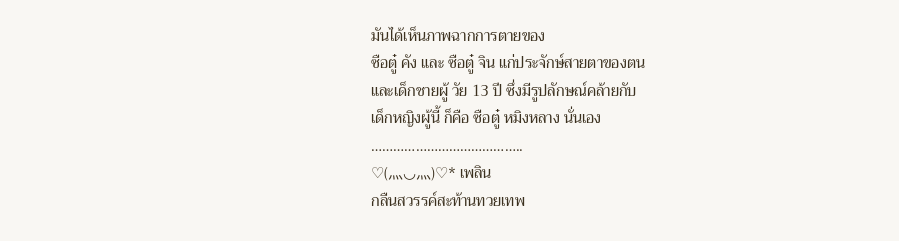มันได้เห็นภาพฉากการตายของ
ซือตู๋ คัง และ ซือตู๋ จิน แก่ประจักษ์สายตาของตน
และเด็กชายผู้ วัย 13 ปี ซึ่งมีรูปลักษณ์คล้ายกับ
เด็กหญิงผู้นี้ ก็คือ ซือตู๋ หมิงหลาง นั่นเอง
…………………………………..
♡(⺣◡⺣)♡* เพลิน
กลืนสวรรค์สะท้านทวยเทพ